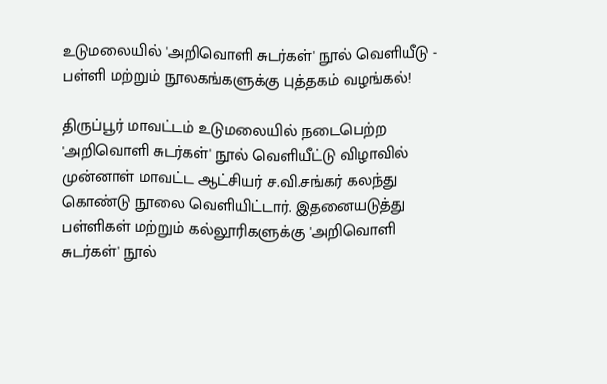உடுமலையில் 'அறிவொளி சுடர்கள்' நூல் வெளியீடு - பள்ளி மற்றும் நூலகங்களுக்கு புத்தகம் வழங்கல்!

திருப்பூர் மாவட்டம் உடுமலையில் நடைபெற்ற 'அறிவொளி சுடர்கள்' நூல் வெளியீட்டு விழாவில் முன்னாள் மாவட்ட ஆட்சியர் ச.வி.சங்கர் கலந்து கொண்டு நூலை வெளியிட்டார். இதனையடுத்து பள்ளிகள் மற்றும் கல்லூரிகளுக்கு 'அறிவொளி சுடர்கள்' நூல்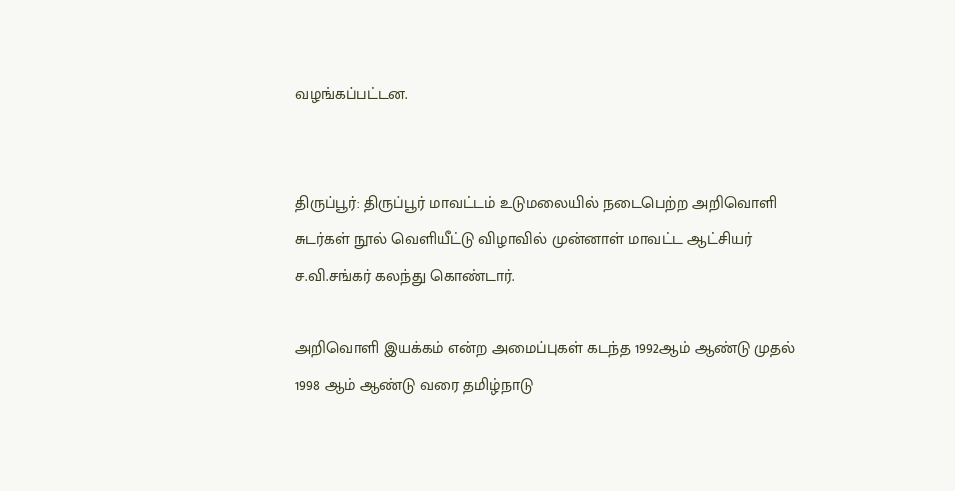வழங்கப்பட்டன.


திருப்பூர்: திருப்பூர் மாவட்டம் உடுமலையில் நடைபெற்ற அறிவொளி சுடர்கள் நூல் வெளியீட்டு விழாவில் முன்னாள் மாவட்ட ஆட்சியர் ச.வி.சங்கர் கலந்து கொண்டார்.

அறிவொளி இயக்கம் என்ற அமைப்புகள் கடந்த 1992ஆம் ஆண்டு முதல் 1998 ஆம் ஆண்டு வரை தமிழ்நாடு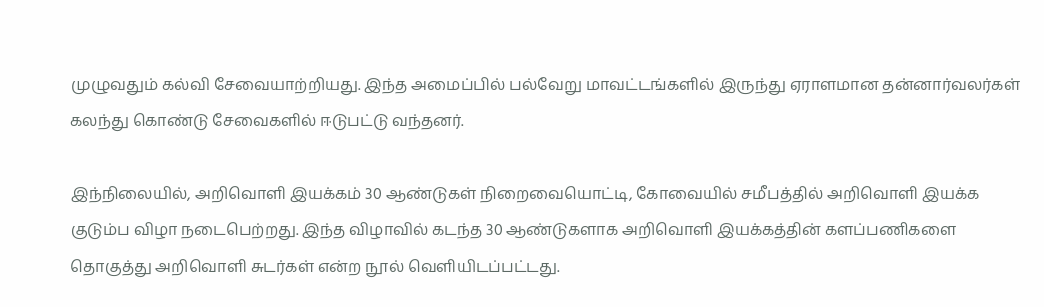முழுவதும் கல்வி சேவையாற்றியது. இந்த அமைப்பில் பல்வேறு மாவட்டங்களில் இருந்து ஏராளமான தன்னார்வலர்கள் கலந்து கொண்டு சேவைகளில் ஈடுபட்டு வந்தனர்.

இந்நிலையில், அறிவொளி இயக்கம் 30 ஆண்டுகள் நிறைவையொட்டி, கோவையில் சமீபத்தில் அறிவொளி இயக்க குடும்ப விழா நடைபெற்றது. இந்த விழாவில் கடந்த 30 ஆண்டுகளாக அறிவொளி இயக்கத்தின் களப்பணிகளை தொகுத்து அறிவொளி சுடர்கள் என்ற நூல் வெளியிடப்பட்டது.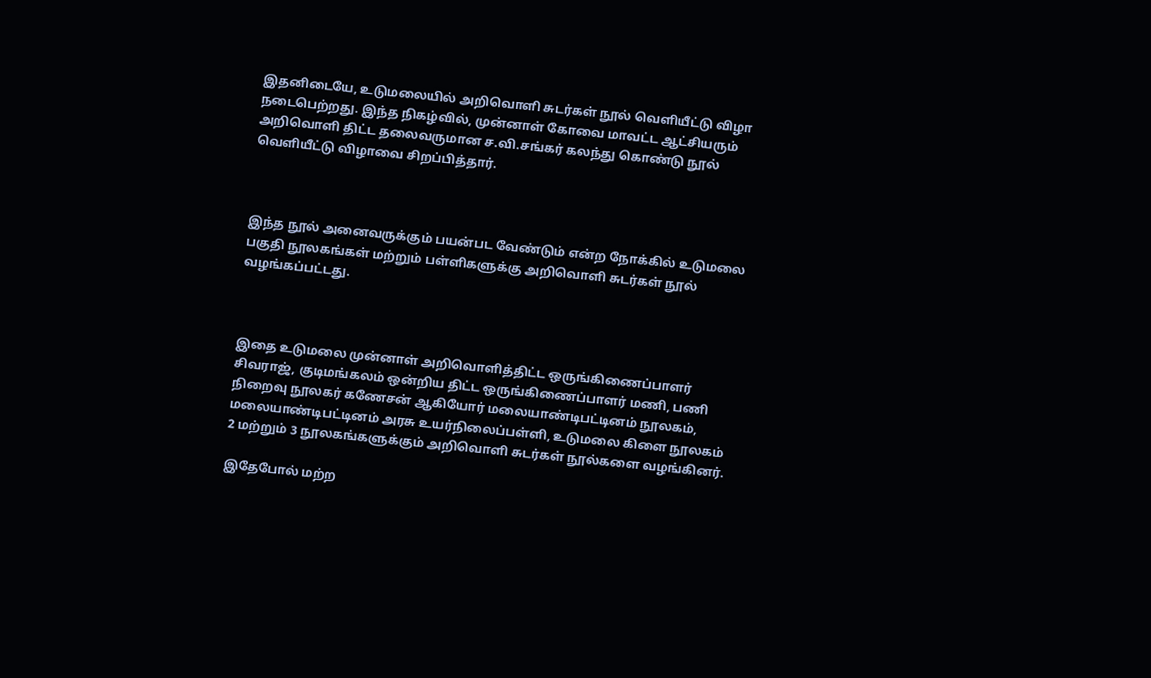இதனிடையே, உடுமலையில் அறிவொளி சுடர்கள் நூல் வெளியீட்டு விழா நடைபெற்றது. இந்த நிகழ்வில், முன்னாள் கோவை மாவட்ட ஆட்சியரும் அறிவொளி திட்ட தலைவருமான ச.வி.சங்கர் கலந்து கொண்டு நூல் வெளியீட்டு விழாவை சிறப்பித்தார்.



இந்த நூல் அனைவருக்கும் பயன்பட வேண்டும் என்ற நோக்கில் உடுமலை பகுதி நூலகங்கள் மற்றும் பள்ளிகளுக்கு அறிவொளி சுடர்கள் நூல் வழங்கப்பட்டது.



இதை உடுமலை முன்னாள் அறிவொளித்திட்ட ஒருங்கிணைப்பாளர் சிவராஜ், குடிமங்கலம் ஒன்றிய திட்ட ஒருங்கிணைப்பாளர் மணி, பணி நிறைவு நூலகர் கணேசன் ஆகியோர் மலையாண்டிபட்டினம் நூலகம், மலையாண்டிபட்டினம் அரசு உயர்நிலைப்பள்ளி, உடுமலை கிளை நூலகம் 2 மற்றும் 3 நூலகங்களுக்கும் அறிவொளி சுடர்கள் நூல்களை வழங்கினர்.

இதேபோல் மற்ற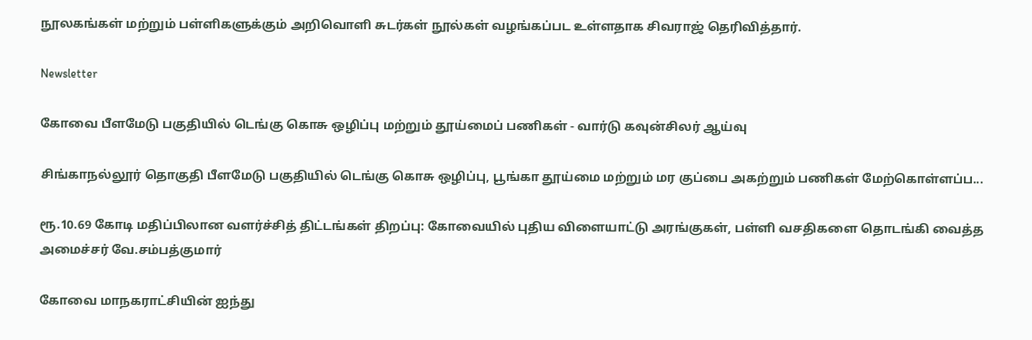நூலகங்கள் மற்றும் பள்ளிகளுக்கும் அறிவொளி சுடர்கள் நூல்கள் வழங்கப்பட உள்ளதாக சிவராஜ் தெரிவித்தார்.

Newsletter

கோவை பீளமேடு பகுதியில் டெங்கு கொசு ஒழிப்பு மற்றும் தூய்மைப் பணிகள் - வார்டு கவுன்சிலர் ஆய்வு

சிங்காநல்லூர் தொகுதி பீளமேடு பகுதியில் டெங்கு கொசு ஒழிப்பு, பூங்கா தூய்மை மற்றும் மர குப்பை அகற்றும் பணிகள் மேற்கொள்ளப்ப...

ரூ.10.69 கோடி மதிப்பிலான வளர்ச்சித் திட்டங்கள் திறப்பு: கோவையில் புதிய விளையாட்டு அரங்குகள், பள்ளி வசதிகளை தொடங்கி வைத்த அமைச்சர் வே.சம்பத்குமார்

கோவை மாநகராட்சியின் ஐந்து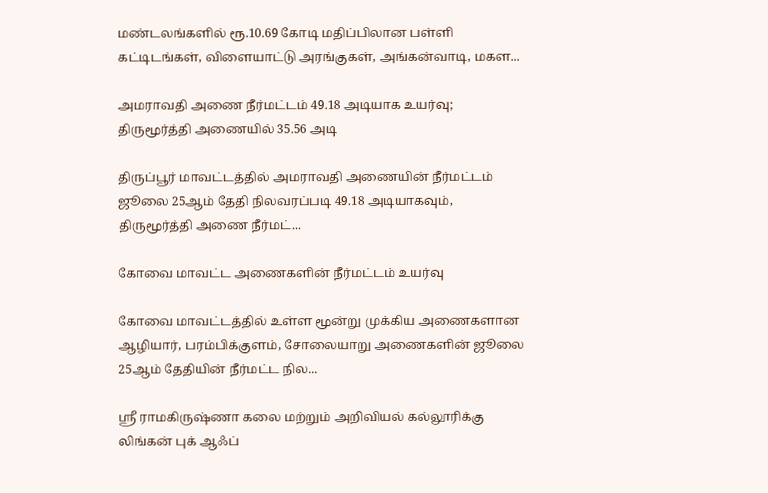மண்டலங்களில் ரூ.10.69 கோடி மதிப்பிலான பள்ளி கட்டிடங்கள், விளையாட்டு அரங்குகள், அங்கன்வாடி, மகள...

அமராவதி அணை நீர்மட்டம் 49.18 அடியாக உயர்வு; திருமூர்த்தி அணையில் 35.56 அடி

திருப்பூர் மாவட்டத்தில் அமராவதி அணையின் நீர்மட்டம் ஜூலை 25ஆம் தேதி நிலவரப்படி 49.18 அடியாகவும், திருமூர்த்தி அணை நீர்மட்...

கோவை மாவட்ட அணைகளின் நீர்மட்டம் உயர்வு

கோவை மாவட்டத்தில் உள்ள மூன்று முக்கிய அணைகளான ஆழியார், பரம்பிக்குளம், சோலையாறு அணைகளின் ஜூலை 25ஆம் தேதியின் நீர்மட்ட நில...

ஸ்ரீ ராமகிருஷ்ணா கலை மற்றும் அறிவியல் கல்லூரிக்கு லிங்கன் புக் ஆஃப்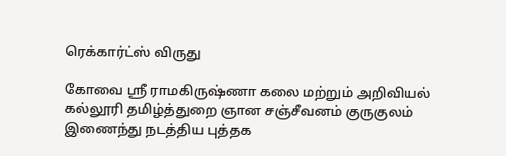ரெக்கார்ட்ஸ் விருது

கோவை ஸ்ரீ ராமகிருஷ்ணா கலை மற்றும் அறிவியல் கல்லூரி தமிழ்த்துறை ஞான சஞ்சீவனம் குருகுலம் இணைந்து நடத்திய புத்தக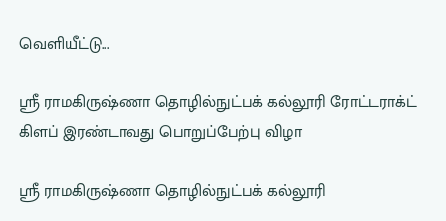வெளியீட்டு...

ஸ்ரீ ராமகிருஷ்ணா தொழில்நுட்பக் கல்லூரி ரோட்டராக்ட் கிளப் இரண்டாவது பொறுப்பேற்பு விழா

ஸ்ரீ ராமகிருஷ்ணா தொழில்நுட்பக் கல்லூரி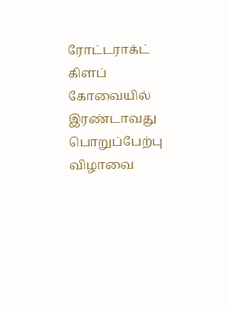ரோட்டராக்ட் கிளப் கோவையில் இரண்டாவது பொறுப்பேற்பு விழாவை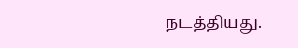நடத்தியது.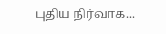புதிய நிர்வாக...